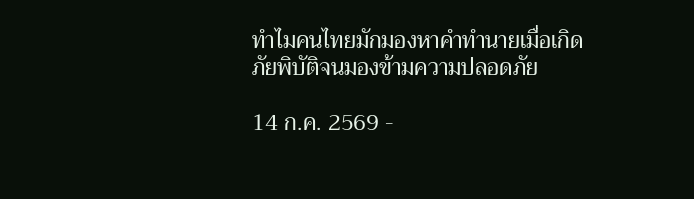ทำไมคนไทยมักมองหาคำทำนายเมื่อเกิดภัยพิบัติจนมองข้ามความปลอดภัย

14 ก.ค. 2569 -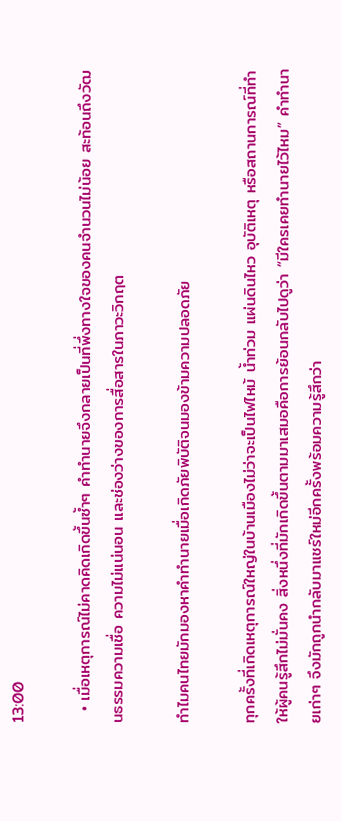13:00

  • เมื่อเหตุการณ์ไม่คาดคิดเกิดขึ้นซ้ำๆ คำทำนายจึงกลายเป็นที่พึ่งทางใจของคนจำนวนไม่น้อย สะท้อนถึงวัฒนธรรมความเชื่อ ความไม่แน่นอน และช่องว่างของการสื่อสารในภาวะวิกฤต

ทำไมคนไทยมักมองหาคำทำนายเมื่อเกิดภัยพิบัติจนมองข้ามความปลอดภัย

ทุกครั้งที่เกิดเหตุการณ์ใหญ่ในบ้านเมืองไม่ว่าจะเป็นไฟไหม้ น้ำท่วม แผ่นดินไหว อุบัติเหตุ หรือสถานการณ์ที่ทำให้ผู้คนรู้สึกไม่มั่นคง สิ่งหนึ่งที่มักเกิดขึ้นตามมาเสมอคือการย้อนกลับไปดูว่า “มีใครเคยทำนายไว้ไหม” คำทำนายเก่าๆ จึงมักถูกนำกลับมาแชร์ใหม่อีกครั้งพร้อมความรู้สึกว่า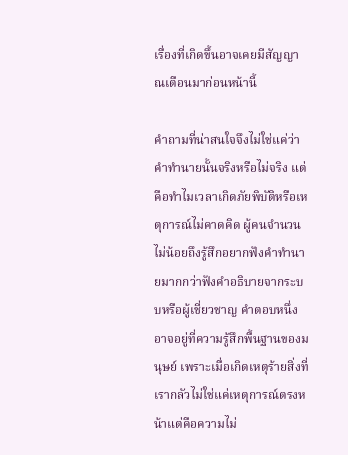เรื่องที่เกิดขึ้นอาจเคยมีสัญญาณเตือนมาก่อนหน้านี้

คำถามที่น่าสนใจจึงไม่ใช่แค่ว่าคำทำนายนั้นจริงหรือไม่จริง แต่คือทำไมเวลาเกิดภัยพิบัติหรือเหตุการณ์ไม่คาดคิด ผู้คนจำนวนไม่น้อยถึงรู้สึกอยากฟังคำทำนายมากกว่าฟังคำอธิบายจากระบบหรือผู้เชี่ยวชาญ คำตอบหนึ่งอาจอยู่ที่ความรู้สึกพื้นฐานของมนุษย์ เพราะเมื่อเกิดเหตุร้ายสิ่งที่เรากลัวไม่ใช่แค่เหตุการณ์ตรงหน้าแต่คือความไม่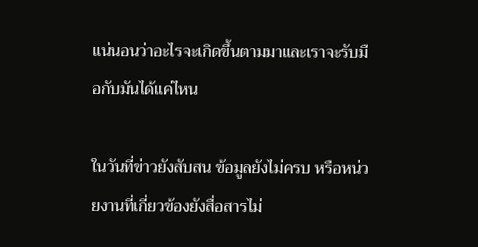แน่นอนว่าอะไรจะเกิดขึ้นตามมาและเราจะรับมือกับมันได้แค่ไหน

ในวันที่ข่าวยังสับสน ข้อมูลยังไม่ครบ หรือหน่วยงานที่เกี่ยวข้องยังสื่อสารไม่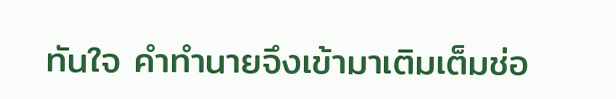ทันใจ คำทำนายจึงเข้ามาเติมเต็มช่อ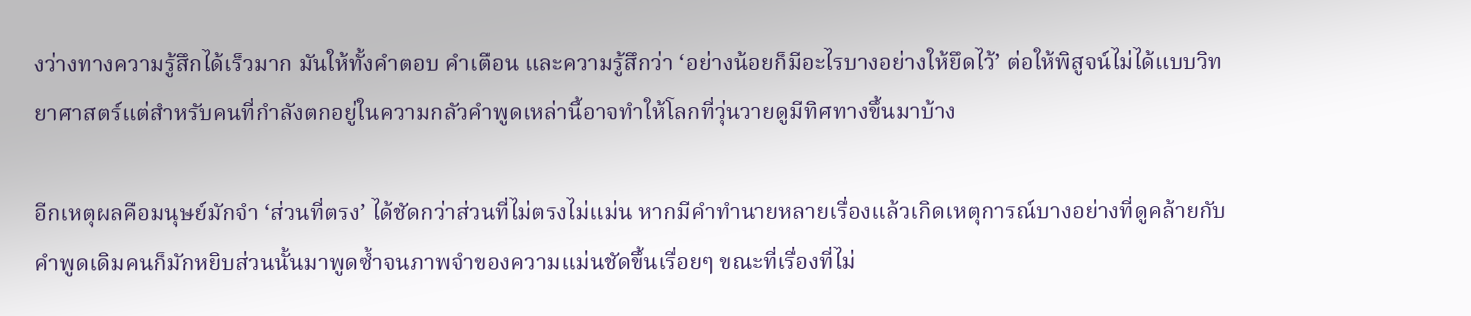งว่างทางความรู้สึกได้เร็วมาก มันให้ทั้งคำตอบ คำเตือน และความรู้สึกว่า ‘อย่างน้อยก็มีอะไรบางอย่างให้ยึดไว้’ ต่อให้พิสูจน์ไม่ได้แบบวิทยาศาสตร์แต่สำหรับคนที่กำลังตกอยู่ในความกลัวคำพูดเหล่านี้อาจทำให้โลกที่วุ่นวายดูมีทิศทางขึ้นมาบ้าง

อีกเหตุผลคือมนุษย์มักจำ ‘ส่วนที่ตรง’ ได้ชัดกว่าส่วนที่ไม่ตรงไม่แม่น หากมีคำทำนายหลายเรื่องแล้วเกิดเหตุการณ์บางอย่างที่ดูคล้ายกับคำพูดเดิมคนก็มักหยิบส่วนนั้นมาพูดซ้ำจนภาพจำของความแม่นชัดขึ้นเรื่อยๆ ขณะที่เรื่องที่ไม่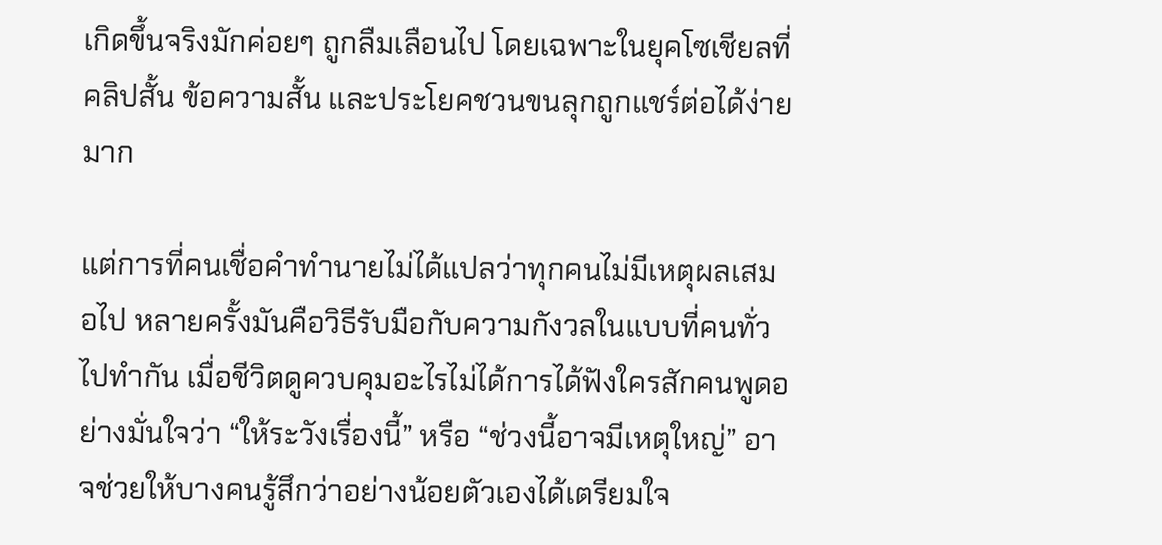เกิดขึ้นจริงมักค่อยๆ ถูกลืมเลือนไป โดยเฉพาะในยุคโซเชียลที่คลิปสั้น ข้อความสั้น และประโยคชวนขนลุกถูกแชร์ต่อได้ง่ายมาก

แต่การที่คนเชื่อคำทำนายไม่ได้แปลว่าทุกคนไม่มีเหตุผลเสมอไป หลายครั้งมันคือวิธีรับมือกับความกังวลในแบบที่คนทั่วไปทำกัน เมื่อชีวิตดูควบคุมอะไรไม่ได้การได้ฟังใครสักคนพูดอย่างมั่นใจว่า “ให้ระวังเรื่องนี้” หรือ “ช่วงนี้อาจมีเหตุใหญ่” อาจช่วยให้บางคนรู้สึกว่าอย่างน้อยตัวเองได้เตรียมใจ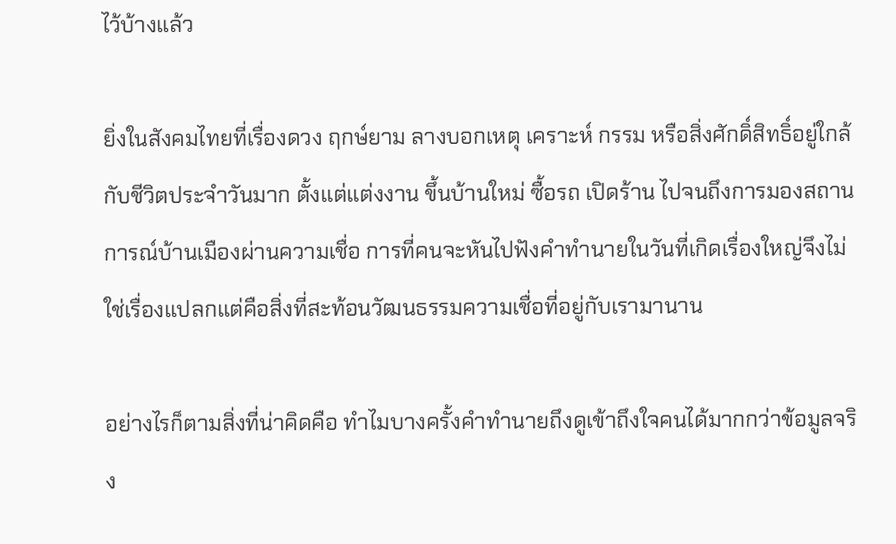ไว้บ้างแล้ว

ยิ่งในสังคมไทยที่เรื่องดวง ฤกษ์ยาม ลางบอกเหตุ เคราะห์ กรรม หรือสิ่งศักดิ์สิทธิ์อยู่ใกล้กับชีวิตประจำวันมาก ตั้งแต่แต่งงาน ขึ้นบ้านใหม่ ซื้อรถ เปิดร้าน ไปจนถึงการมองสถานการณ์บ้านเมืองผ่านความเชื่อ การที่คนจะหันไปฟังคำทำนายในวันที่เกิดเรื่องใหญ่จึงไม่ใช่เรื่องแปลกแต่คือสิ่งที่สะท้อนวัฒนธรรมความเชื่อที่อยู่กับเรามานาน

อย่างไรก็ตามสิ่งที่น่าคิดคือ ทำไมบางครั้งคำทำนายถึงดูเข้าถึงใจคนได้มากกว่าข้อมูลจริง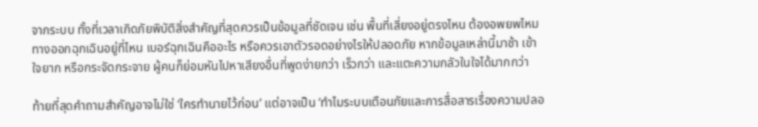จากระบบ ทั้งที่เวลาเกิดภัยพิบัติสิ่งสำคัญที่สุดควรเป็นข้อมูลที่ชัดเจน เช่น พื้นที่เสี่ยงอยู่ตรงไหน ต้องอพยพไหม ทางออกฉุกเฉินอยู่ที่ไหน เบอร์ฉุกเฉินคืออะไร หรือควรเอาตัวรอดอย่างไรให้ปลอดภัย หากข้อมูลเหล่านี้มาช้า เข้าใจยาก หรือกระจัดกระจาย ผู้คนก็ย่อมหันไปหาเสียงอื่นที่พูดง่ายกว่า เร็วกว่า และแตะความกลัวในใจได้มากกว่า

ท้ายที่สุดคำถามสำคัญอาจไม่ใช่ ‘ใครทำนายไว้ก่อน’ แต่อาจเป็น ‘ทำไมระบบเตือนภัยและการสื่อสารเรื่องความปลอ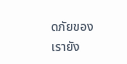ดภัยของเรายัง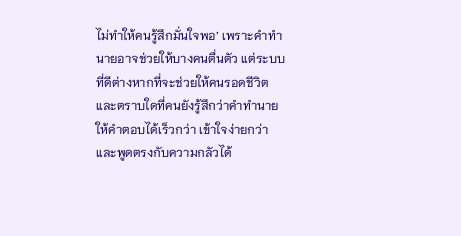ไม่ทำให้คนรู้สึกมั่นใจพอ’ เพราะคำทำนายอาจช่วยให้บางคนตื่นตัว แต่ระบบที่ดีต่างหากที่จะช่วยให้คนรอดชีวิต และตราบใดที่คนยังรู้สึกว่าคำทำนายให้คำตอบได้เร็วกว่า เข้าใจง่ายกว่า และพูดตรงกับความกลัวได้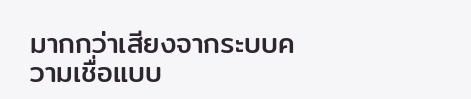มากกว่าเสียงจากระบบความเชื่อแบบ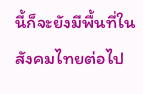นี้ก็จะยังมีพื้นที่ในสังคมไทยต่อไป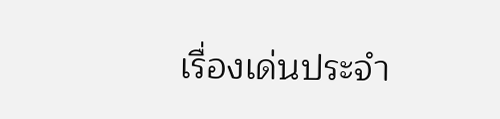เรื่องเด่นประจำ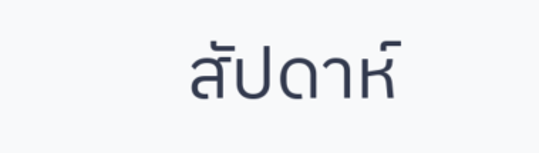สัปดาห์